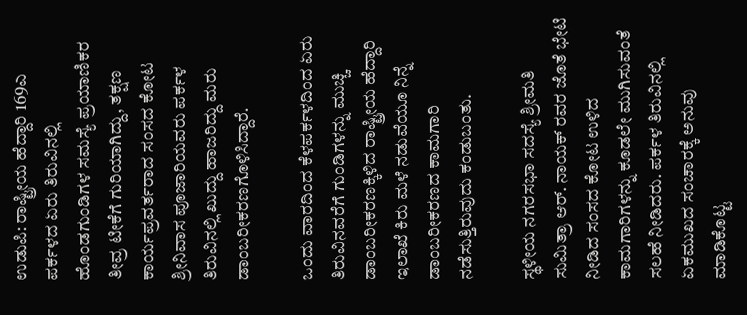ಉಡುಪಿ: ರಾಷ್ಟ್ರೀಯ ಹೆದ್ದಾರಿ 169ಎ ಪರ್ಕಳದ ಏರು ತಿರುವಿನಲ್ಲಿ ಹೊಂಡಗುಂಡಿಗಳ ಸಮಸ್ಯೆ ಪ್ರಯಾಣಿಕರ ತೀವ್ರ ಟೀಕೆಗೆ ಗುರಿಯಾಗಿದ್ದು, ತಕ್ಷಣ ಕಾರ್ಯಪ್ರವರ್ತರಾದ ಸಂಸದ ಕೋಟ ಶ್ರೀನಿವಾಸ ಪೂಜಾರಿಯವರು ಪರ್ಕಳ ತಿರುವಿನಲ್ಲಿ ಖುದ್ದು ಹಾಜರಿದ್ದು ಮರು ಡಾಂಬರೀಕರಣಗೊಳಿಸಿದ್ದಾರೆ.

ಒಂದು ವಾರದಿಂದ ಕೆಳಪರ್ಕಳದಿಂದ ಏರು ತಿರುವಿನವರೆಗೆ ಗುಂಡಿಗಳನ್ನು ಮುಚ್ಚಿ ಡಾಂಬರೀಕರಣಕ್ಕಿಳಿದ ರಾಷ್ಟ್ರೀಯ ಹೆದ್ದಾರಿ ಇಲಾಖೆ ಕಿರು ಮಳೆ ನಡುವೆಯೂ ನಿನ್ನೆ ಡಾಂಬರೀಕರಣದ ಕಾಮಗಾರಿ ನಡೆಸುತ್ತಿರುವುದು ಕಂಡುಬಂತು.

ಸ್ಥಳೀಯ ನಗರಸಭಾ ಸದಸ್ಯೆ ಶ್ರೀಮತಿ ಸುಮಿತ್ರಾ ಆರ್. ನಾಯಕ್ ರವರ ಜೊತೆ ಭೇಟಿ ನೀಡಿದ ಸಂಸದ ಕೋಟ ಉಳಿದ ಕಾಮಗಾರಿಗಳನ್ನು ಕೂಡಲೇ ಮುಗಿಸುವಂತೆ ಸಲಹೆ ನೀಡಿದರು. ಪರ್ಕಳ ತಿರುವಿನಲ್ಲಿ ಏಕಮುಖದ ಸಂಚಾರಕ್ಕೆ ಅನುವು ಮಾಡಿಕೊಟ್ಟ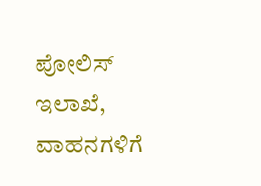ಪೋಲಿಸ್ ಇಲಾಖೆ, ವಾಹನಗಳಿಗೆ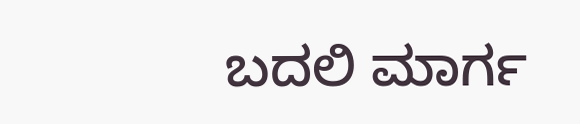ಬದಲಿ ಮಾರ್ಗ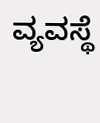ವ್ಯವಸ್ಥೆ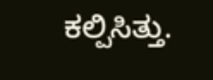ಕಲ್ಪಿಸಿತ್ತು.